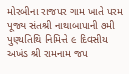મોરબીના રાજપર ગામ ખાતે પરમ પૂજ્ય સંતશ્રી નાથાબાપાની ૭મી પુણ્યતિથિ નિમિત્તે ૯ દિવસીય અખંડ શ્રી રામનામ જપ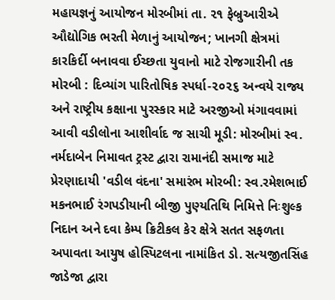મહાયજ્ઞનું આયોજન મોરબીમાં તા. ૨૧ ફેબ્રુઆરીએ ઔદ્યોગિક ભરતી મેળાનું આયોજન; ખાનગી ક્ષેત્રમાં કારકિર્દી બનાવવા ઈચ્છતા યુવાનો માટે રોજગારીની તક મોરબી : દિવ્યાંગ પારિતોષિક સ્પર્ધા-૨૦૨૬ અન્વયે રાજ્ય અને રાષ્ટ્રીય કક્ષાના પુરસ્કાર માટે અરજીઓ મંગાવવામાં આવી વડીલોના આશીર્વાદ જ સાચી મૂડી: મોરબીમાં સ્વ. નર્મદાબેન નિમાવત ટ્રસ્ટ દ્વારા રામાનંદી સમાજ માટે પ્રેરણાદાયી 'વડીલ વંદના' સમારંભ મોરબી: સ્વ.રમેશભાઈ મકનભાઈ રંગપડીયાની બીજી પુણ્યતિથિ નિમિત્તે નિઃશુલ્ક નિદાન અને દવા કેમ્પ ક્રિટીકલ કેર ક્ષેત્રે સતત સફળતા અપાવતા આયુષ હોસ્પિટલના નામાંકિત ડો. સત્યજીતસિંહ જાડેજા દ્વારા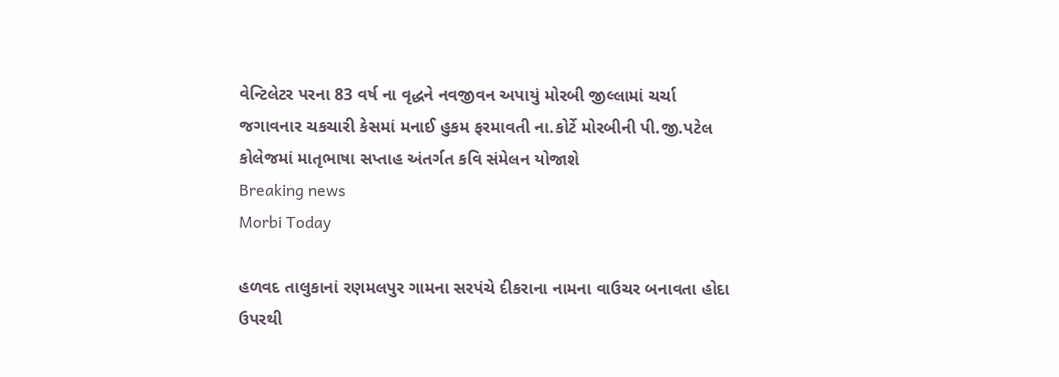વેન્ટિલેટર પરના 83 વર્ષ ના વૃદ્ધને નવજીવન અપાયું મોરબી જીલ્લામાં ચર્ચા જગાવનાર ચકચારી કેસમાં મનાઈ હુકમ ફરમાવતી ના.કોર્ટે મોરબીની પી.જી.પટેલ કોલેજમાં માતૃભાષા સપ્તાહ અંતર્ગત કવિ સંમેલન યોજાશે
Breaking news
Morbi Today

હળવદ તાલુકાનાં રણમલપુર ગામના સરપંચે દીકરાના નામના વાઉચર બનાવતા હોદા ઉપરથી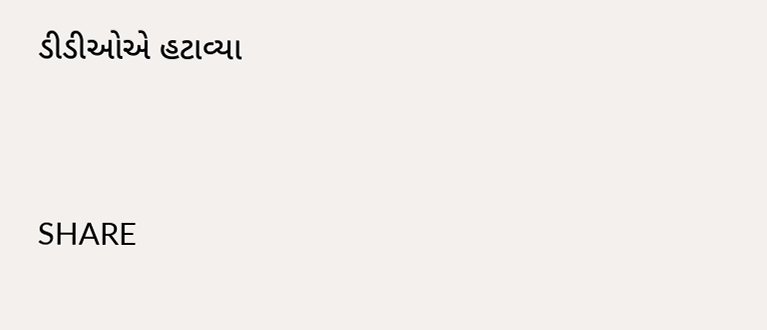ડીડીઓએ હટાવ્યા


SHARE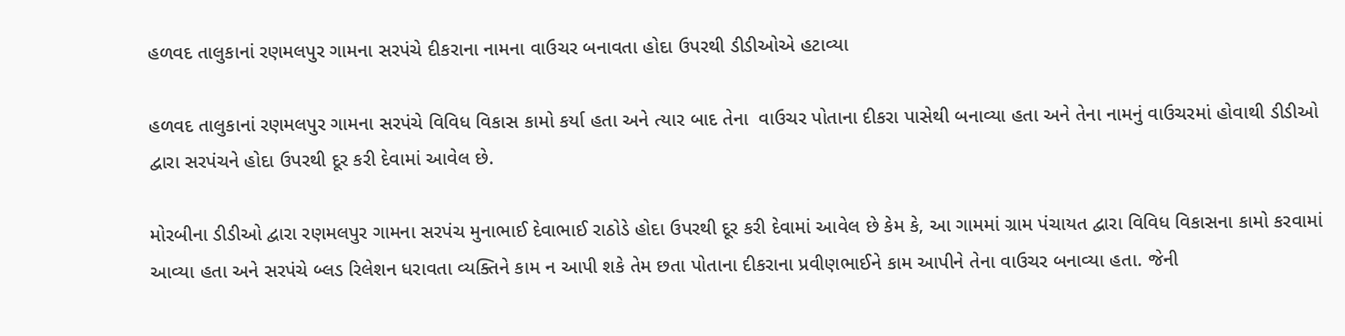હળવદ તાલુકાનાં રણમલપુર ગામના સરપંચે દીકરાના નામના વાઉચર બનાવતા હોદા ઉપરથી ડીડીઓએ હટાવ્યા

હળવદ તાલુકાનાં રણમલપુર ગામના સરપંચે વિવિધ વિકાસ કામો કર્યા હતા અને ત્યાર બાદ તેના  વાઉચર પોતાના દીકરા પાસેથી બનાવ્યા હતા અને તેના નામનું વાઉચરમાં હોવાથી ડીડીઓ દ્વારા સરપંચને હોદા ઉપરથી દૂર કરી દેવામાં આવેલ છે.

મોરબીના ડીડીઓ દ્વારા રણમલપુર ગામના સરપંચ મુનાભાઈ દેવાભાઈ રાઠોડે હોદા ઉપરથી દૂર કરી દેવામાં આવેલ છે કેમ કે, આ ગામમાં ગ્રામ પંચાયત દ્વારા વિવિધ વિકાસના કામો કરવામાં આવ્યા હતા અને સરપંચે બ્લડ રિલેશન ધરાવતા વ્યક્તિને કામ ન આપી શકે તેમ છતા પોતાના દીકરાના પ્રવીણભાઈને કામ આપીને તેના વાઉચર બનાવ્યા હતા. જેની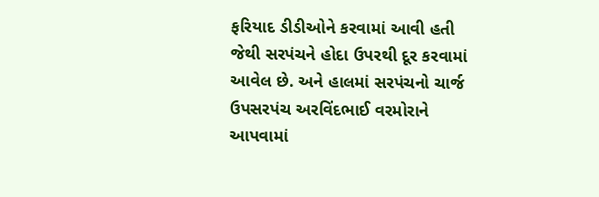ફરિયાદ ડીડીઓને કરવામાં આવી હતી જેથી સરપંચને હોદા ઉપરથી દૂર કરવામાં આવેલ છે. અને હાલમાં સરપંચનો ચાર્જ ઉપસરપંચ અરવિંદભાઈ વરમોરાને આપવામાં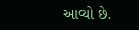આવ્યો છે.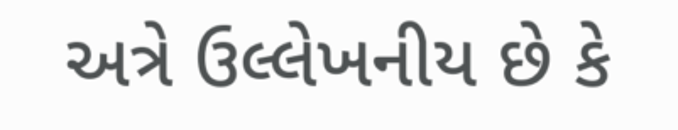અત્રે ઉલ્લેખનીય છે કે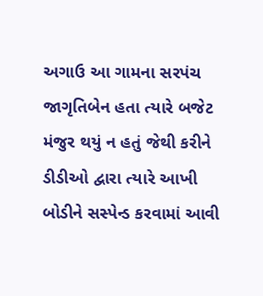અગાઉ આ ગામના સરપંચ જાગૃતિબેન હતા ત્યારે બજેટ મંજુર થયું ન હતું જેથી કરીને ડીડીઓ દ્વારા ત્યારે આખી બોડીને સસ્પેન્ડ કરવામાં આવી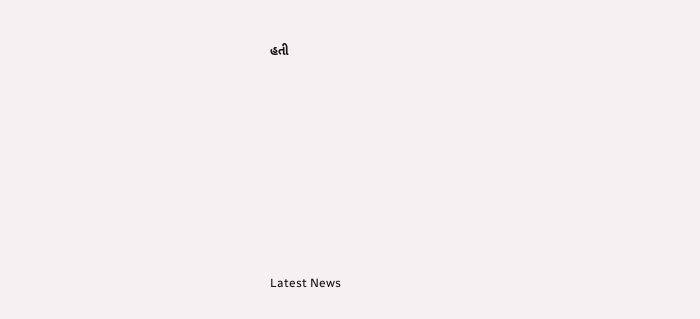હતી








Latest News